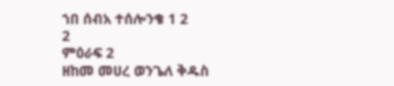ኀበ ሰብአ ተሰሎንቄ 1 2
2
ምዕራፍ 2
ዘከመ መሀረ ወንጌለ ቅዱስ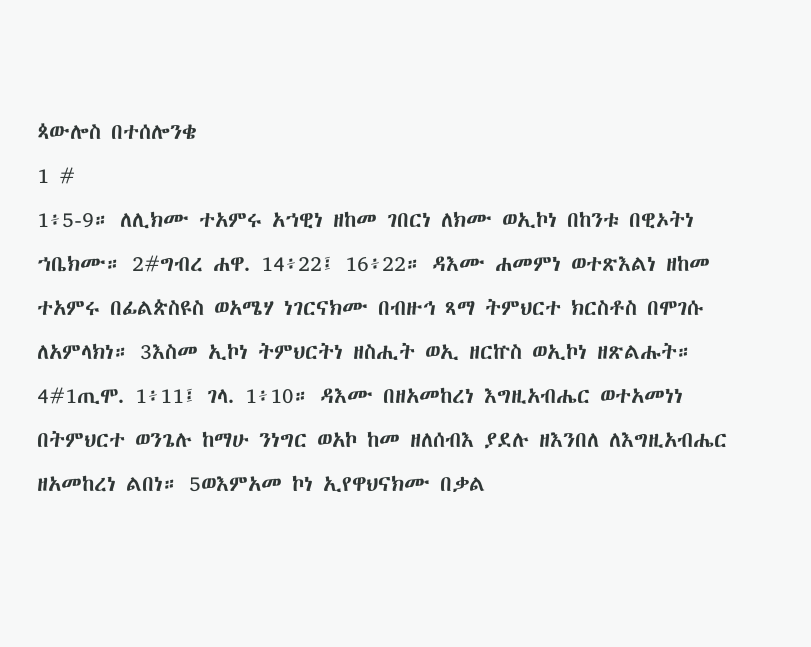ጳውሎስ በተሰሎንቄ
1 #
1፥5-9። ለሊክሙ ተአምሩ አኀዊነ ዘከመ ገበርነ ለክሙ ወኢኮነ በከንቱ በዊኦትነ ኀቤክሙ። 2#ግብረ ሐዋ. 14፥22፤ 16፥22። ዳእሙ ሐመምነ ወተጽእልነ ዘከመ ተአምሩ በፊልጵስዩስ ወአሜሃ ነገርናክሙ በብዙኅ ጻማ ትምህርተ ክርስቶስ በሞገሱ ለአምላክነ። 3እስመ ኢኮነ ትምህርትነ ዘስሒት ወኢ ዘርኵስ ወኢኮነ ዘጽልሑት። 4#1ጢሞ. 1፥11፤ ገላ. 1፥10። ዳእሙ በዘአመከረነ እግዚአብሔር ወተአመነነ በትምህርተ ወንጌሉ ከማሁ ንነግር ወአኮ ከመ ዘለሰብእ ያደሉ ዘእንበለ ለእግዚአብሔር ዘአመከረነ ልበነ። 5ወእምአመ ኮነ ኢየዋህናክሙ በቃል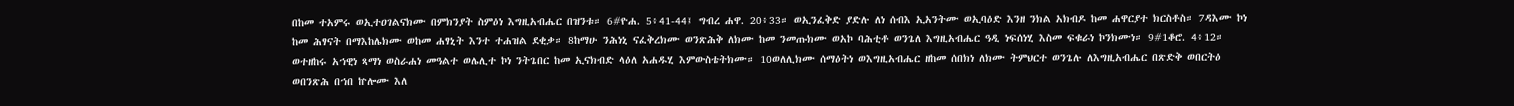በከመ ተአምሩ ወኢተዐገልናክሙ በምክንያት ስምዕነ እግዚአብሔር በዝንቱ። 6#ዮሐ. 5፥41-44፤ ግብረ ሐዋ. 20፥33። ወኢንፈቅድ ያድሉ ለነ ሰብእ ኢአንትሙ ወኢባዕድ እንዘ ንክል አክብዶ ከመ ሐዋርያተ ክርስቶስ። 7ዳእሙ ኮነ ከመ ሕፃናት በማእከሌክሙ ወከመ ሐፃኒት እንተ ተሐዝል ደቂቃ። 8ከማሁ ንሕነኒ ናፈቅረክሙ ወንጽሕቅ ለክሙ ከመ ንመጡክሙ ወአኮ ባሕቲቶ ወንጌለ እግዚአብሔር ዓዲ ነፍሰነሂ እስመ ፍቁራነ ኮንክሙነ። 9#1ቆሮ. 4፥12። ወተዘከሩ አኀዊነ ጻማነ ወስራሐነ መዓልተ ወሌሊተ ኮነ ንትጌበር ከመ ኢናክብድ ላዕለ አሐዱሂ እምውስቴትክሙ። 10ወለሊክሙ ሰማዕትነ ወእግዚአብሔር ዘከመ ሰበክነ ለክሙ ትምህርተ ወንጌሉ ለእግዚአብሔር በጽድቅ ወበርትዕ ወበንጽሕ በኀበ ኵሎሙ እለ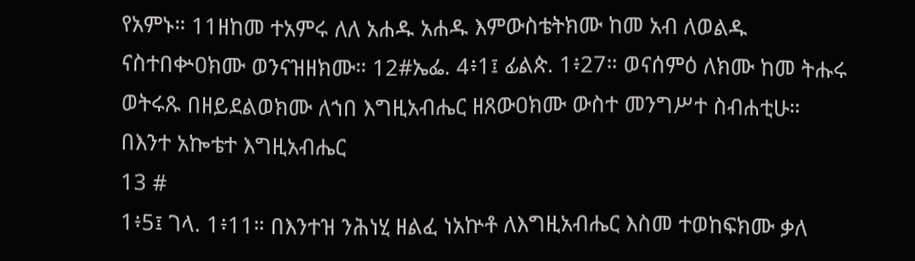የአምኑ። 11ዘከመ ተአምሩ ለለ አሐዱ አሐዱ እምውስቴትክሙ ከመ አብ ለወልዱ ናስተበቍዐክሙ ወንናዝዘክሙ። 12#ኤፌ. 4፥1፤ ፊልጵ. 1፥27። ወናሰምዕ ለክሙ ከመ ትሑሩ ወትሩጹ በዘይደልወክሙ ለኀበ እግዚአብሔር ዘጸውዐክሙ ውስተ መንግሥተ ስብሐቲሁ።
በእንተ አኰቴተ እግዚአብሔር
13 #
1፥5፤ ገላ. 1፥11። በእንተዝ ንሕነሂ ዘልፈ ነአኵቶ ለእግዚአብሔር እስመ ተወከፍክሙ ቃለ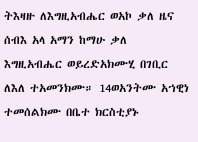ትእዛዙ ለእግዚአብሔር ወአኮ ቃለ ዜና ሰብእ አላ አማን ከማሁ ቃለ እግዚአብሔር ወይረድአክሙሂ በገቢር ለእለ ተአመንክሙ። 14ወአንትሙ አኀዊነ ተመሰልክሙ በቤተ ክርስቲያኑ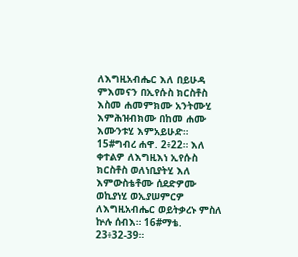ለእግዚአብሔር እለ በይሁዳ ምእመናን በኢየሱስ ክርስቶስ እስመ ሐመምክሙ አንትሙሂ እምሕዝብክሙ በከመ ሐሙ እሙንቱሂ እምአይሁድ። 15#ግብረ ሐዋ. 2፥22። እለ ቀተልዎ ለእግዚእነ ኢየሱስ ክርስቶስ ወለነቢያትሂ እለ እምውስቴቶሙ ሰደድዎሙ ወኪያነሂ ወኢያሠምርዎ ለእግዚአብሔር ወይትቃረኑ ምስለ ኵሉ ሰብእ። 16#ማቴ. 23፥32-39።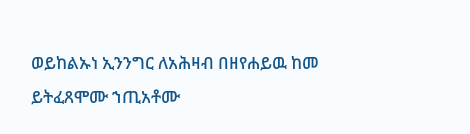ወይከልኡነ ኢንንግር ለአሕዛብ በዘየሐይዉ ከመ ይትፈጸሞሙ ኀጢአቶሙ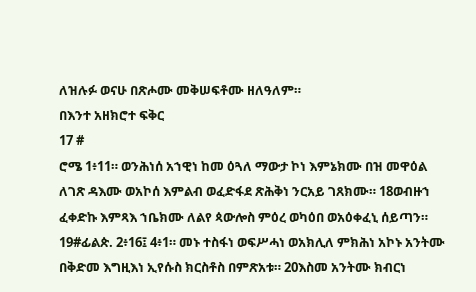ለዝሉፉ ወናሁ በጽሖሙ መቅሠፍቶሙ ዘለዓለም።
በእንተ አዘክሮተ ፍቅር
17 #
ሮሜ 1፥11። ወንሕነሰ አኀዊነ ከመ ዕጓለ ማውታ ኮነ እምኔክሙ በዝ መዋዕል ለገጽ ዳእሙ ወአኮሰ እምልብ ወፈድፋደ ጽሕቅነ ንርአይ ገጸክሙ። 18ወብዙኀ ፈቀድኩ እምጻእ ኀቤክሙ ለልየ ጳውሎስ ምዕረ ወካዕበ ወአዕቀፈኒ ሰይጣን። 19#ፊልጵ. 2፥16፤ 4፥1። መኑ ተስፋነ ወፍሥሓነ ወአክሊለ ምክሕነ አኮኑ አንትሙ በቅድመ እግዚእነ ኢየሱስ ክርስቶስ በምጽአቱ። 20እስመ አንትሙ ክብርነ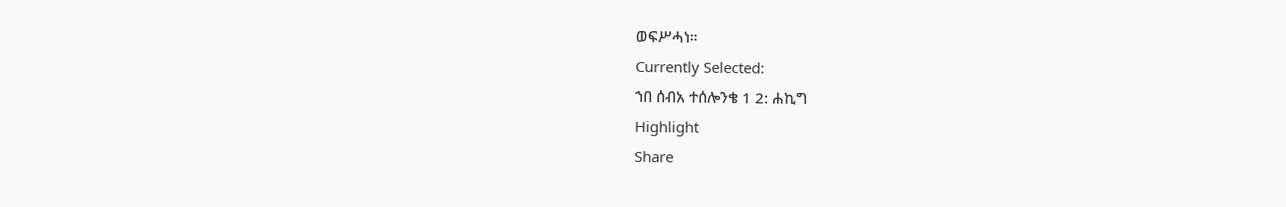ወፍሥሓነ።
Currently Selected:
ኀበ ሰብአ ተሰሎንቄ 1 2: ሐኪግ
Highlight
Share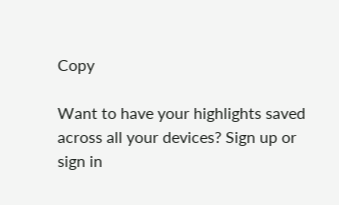Copy

Want to have your highlights saved across all your devices? Sign up or sign in